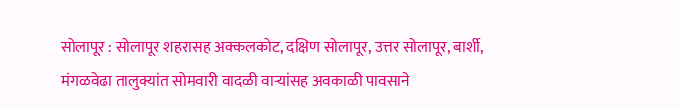सोलापूर : सोलापूर शहरासह अक्कलकोट, दक्षिण सोलापूर, उत्तर सोलापूर, बार्शी, मंगळवेढा तालुक्यांत सोमवारी वादळी वाऱ्यांसह अवकाळी पावसाने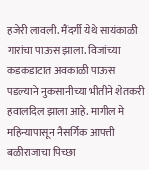हजेरी लावली. मैंदर्गी येथे सायंकाळी गारांचा पाऊस झाला. विजांच्या कडकडाटात अवकाळी पाऊस पडल्याने नुकसानीच्या भीतीने शेतकरी हवालदिल झाला आहे. मागील मे महिन्यापासून नैसर्गिक आपत्ती बळीराजाचा पिच्छा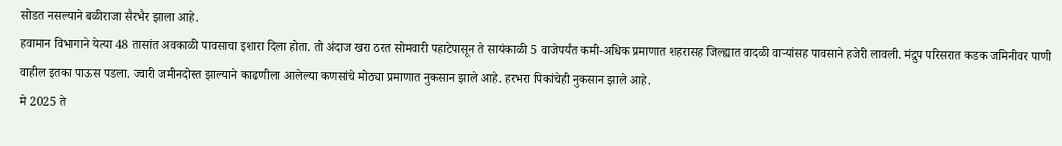सोडत नसल्याने बळीराजा सैरभैर झाला आहे.
हवामान विभागाने येत्या 48 तासांत अवकाळी पावसाचा इशारा दिला होता. तो अंदाज खरा ठरत सोमवारी पहाटेपासून ते सायंकाळी 5 वाजेपर्यंत कमी-अधिक प्रमाणात शहरासह जिल्ह्यात वादळी वाऱ्यांसह पावसाने हजेरी लावली. मंद्रुप परिसरात कडक जमिनीवर पाणी वाहील इतका पाऊस पडला. ज्वारी जमीनदोस्त झाल्याने काढणीला आलेल्या कणसांचे मोठ्या प्रमाणात नुकसान झाले आहे. हरभरा पिकांचेही नुकसान झाले आहे.
मे 2025 ते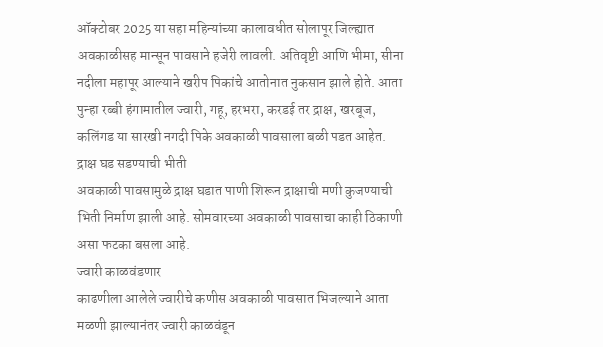ऑक्टोबर 2025 या सहा महिन्यांच्या कालावधीत सोलापूर जिल्ह्यात अवकाळीसह मान्सून पावसाने हजेरी लावली. अतिवृष्टी आणि भीमा, सीना नदीला महापूर आल्याने खरीप पिकांचे आतोनात नुकसान झाले होते. आता पुन्हा रब्बी हंगामातील ज्वारी, गहू, हरभरा, करडई तर द्राक्ष, खरबूज, कलिंगड या सारखी नगदी पिके अवकाळी पावसाला बळी पडत आहेत.
द्राक्ष घड सडण्याची भीती
अवकाळी पावसामुळे द्राक्ष घडात पाणी शिरून द्राक्षाची मणी कुजण्याची भिती निर्माण झाली आहे. सोमवारच्या अवकाळी पावसाचा काही ठिकाणी असा फटका बसला आहे.
ज्वारी काळवंडणार
काढणीला आलेले ज्वारीचे कणीस अवकाळी पावसात भिजल्याने आता मळणी झाल्यानंतर ज्वारी काळवंडून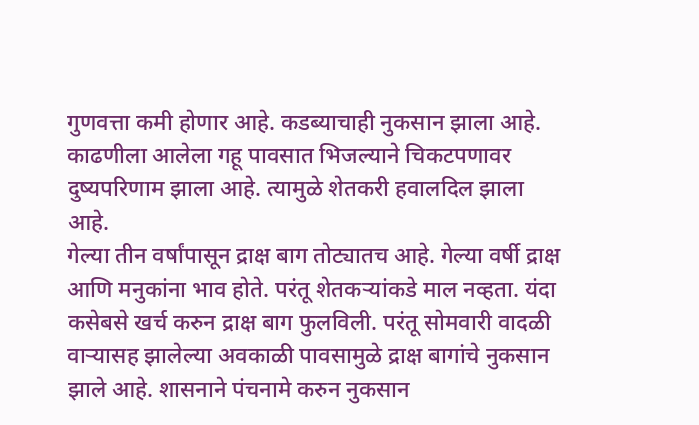गुणवत्ता कमी होणार आहे. कडब्याचाही नुकसान झाला आहे. काढणीला आलेला गहू पावसात भिजल्याने चिकटपणावर दुष्यपरिणाम झाला आहे. त्यामुळे शेतकरी हवालदिल झाला आहे.
गेल्या तीन वर्षांपासून द्राक्ष बाग तोट्यातच आहे. गेल्या वर्षी द्राक्ष आणि मनुकांना भाव होते. परंतू शेतकऱ्यांकडे माल नव्हता. यंदा कसेबसे खर्च करुन द्राक्ष बाग फुलविली. परंतू सोमवारी वादळी वाऱ्यासह झालेल्या अवकाळी पावसामुळे द्राक्ष बागांचे नुकसान झाले आहे. शासनाने पंचनामे करुन नुकसान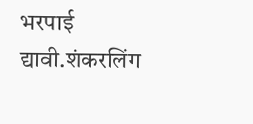भरपाई द्यावी.शंकरलिंग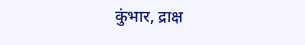कुंभार, द्राक्ष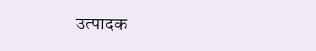उत्पादक